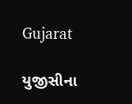Gujarat

યુજીસીના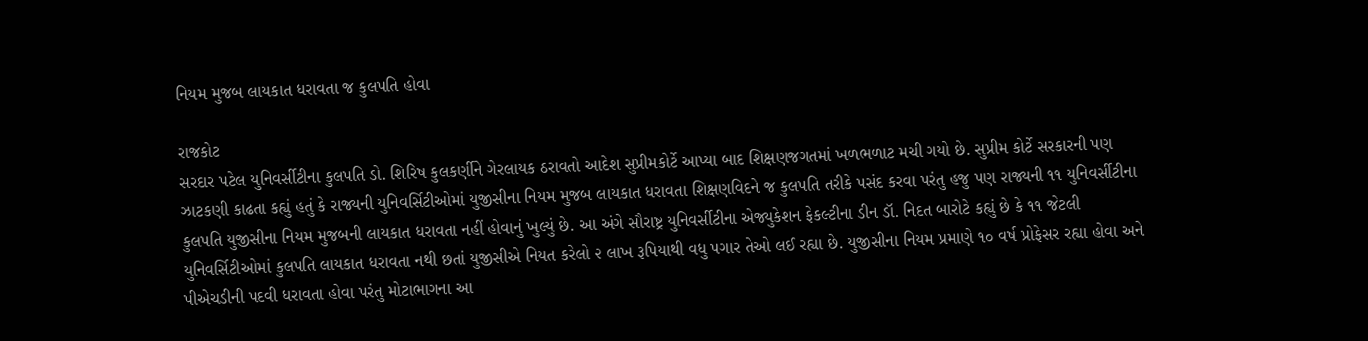નિયમ મુજબ લાયકાત ધરાવતા જ કુલપતિ હોવા

રાજકોટ
સરદાર પટેલ યુનિવર્સીટીના કુલપતિ ડો. શિરિષ કુલકર્ણીને ગેરલાયક ઠરાવતો આદેશ સુપ્રીમકોર્ટે આપ્યા બાદ શિક્ષણજગતમાં ખળભળાટ મચી ગયો છે. સુપ્રીમ કોર્ટે સરકારની પણ ઝાટકણી કાઢતા કહ્યું હતું કે રાજ્યની યુનિવર્સિટીઓમાં યુજીસીના નિયમ મુજબ લાયકાત ધરાવતા શિક્ષણવિદને જ કુલપતિ તરીકે પસંદ કરવા પરંતુ હજુ પણ રાજ્યની ૧૧ યુનિવર્સીટીના કુલપતિ યુજીસીના નિયમ મુજબની લાયકાત ધરાવતા નહીં હોવાનું ખુલ્યું છે. આ અંગે સૌરાષ્ટ્ર યુનિવર્સીટીના એજ્યુકેશન ફેકલ્ટીના ડીન ડૉ. નિદત બારોટે કહ્યું છે કે ૧૧ જેટલી યુનિવર્સિટીઓમાં કુલપતિ લાયકાત ધરાવતા નથી છતાં યુજીસીએ નિયત કરેલો ૨ લાખ રૂપિયાથી વધુ પગાર તેઓ લઈ રહ્યા છે. યુજીસીના નિયમ પ્રમાણે ૧૦ વર્ષ પ્રોફેસર રહ્યા હોવા અને પીએચડીની પદવી ધરાવતા હોવા પરંતુ મોટાભાગના આ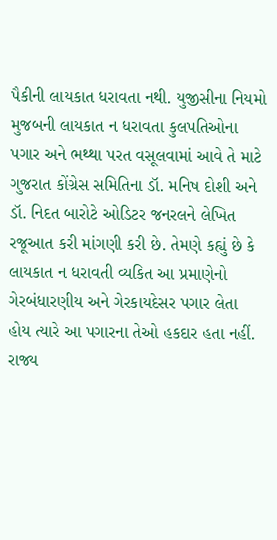પૈકીની લાયકાત ધરાવતા નથી. યુજીસીના નિયમો મુજબની લાયકાત ન ધરાવતા કુલપતિઓના પગાર અને ભથ્થા પરત વસૂલવામાં આવે તે માટે ગુજરાત કોંગ્રેસ સમિતિના ડૉ. મનિષ દોશી અને ડૉ. નિદત બારોટે ઓડિટર જનરલને લેખિત રજૂઆત કરી માંગણી કરી છે. તેમણે કહ્યું છે કે લાયકાત ન ધરાવતી વ્યકિત આ પ્રમાણેનો ગેરબંધારણીય અને ગેરકાયદેસર પગાર લેતા હોય ત્યારે આ પગારના તેઓ હકદાર હતા નહીં. રાજ્ય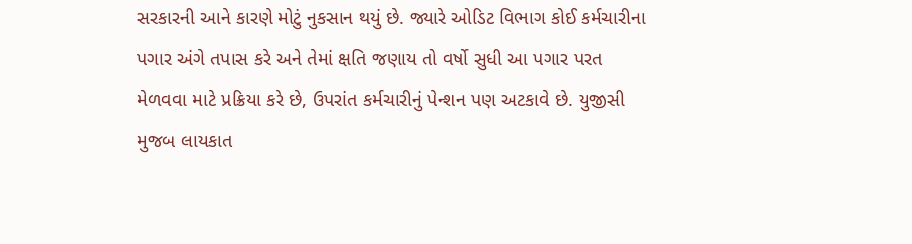સરકારની આને કારણે મોટું નુકસાન થયું છે. જ્યારે ઓડિટ વિભાગ કોઈ કર્મચારીના પગાર અંગે તપાસ કરે અને તેમાં ક્ષતિ જણાય તો વર્ષો સુધી આ પગાર પરત મેળવવા માટે પ્રક્રિયા કરે છે, ઉપરાંત કર્મચારીનું પેન્શન પણ અટકાવે છે. યુજીસી મુજબ લાયકાત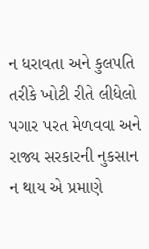ન ધરાવતા અને કુલપતિ તરીકે ખોટી રીતે લીધેલો પગાર પરત મેળવવા અને રાજ્ય સરકારની નુકસાન ન થાય એ પ્રમાણે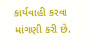કાર્યવાહી કરવા માંગણી કરી છે.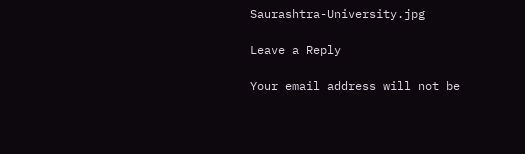Saurashtra-University.jpg

Leave a Reply

Your email address will not be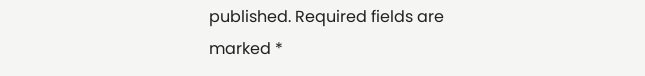published. Required fields are marked *